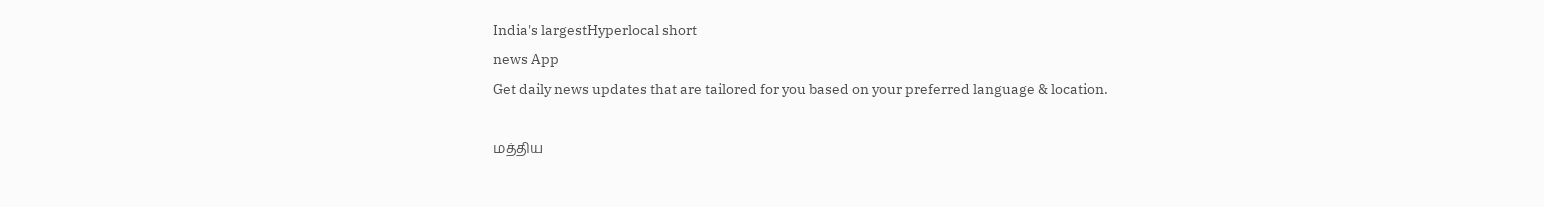India's largestHyperlocal short
news App
Get daily news updates that are tailored for you based on your preferred language & location.

மத்திய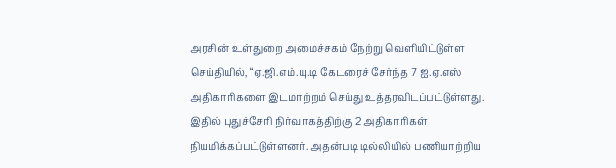அரசின் உள்துறை அமைச்சகம் நேற்று வெளியிட்டுள்ள செய்தியில், “ஏ.ஜி.எம்.யு.டி கேடரைச் சேர்ந்த 7 ஐ.ஏ.எஸ் அதிகாரிகளை இடமாற்றம் செய்து உத்தரவிடப்பட்டுள்ளது. இதில் புதுச்சேரி நிர்வாகத்திற்கு 2 அதிகாரிகள் நியமிக்கப்பட்டுள்ளனர். அதன்படி டில்லியில் பணியாற்றிய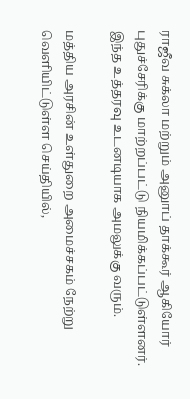ராஜீவ சுக்லா மற்றும் அனுாப் தாக்கூர் ஆகியோர் புதுச்சேரிக்கு மாற்றப்பட்டு நியமிக்கப்பட்டுள்ளனர்.
இந்த உத்தரவு உடனடியாக அமலுக்கு வரும்.

மத்திய அரசின் உள்துறை அமைச்சகம் நேற்று வெளியிட்டுள்ள செய்தியில்,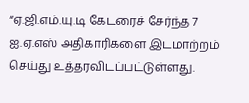“ஏ.ஜி.எம்.யு.டி கேடரைச் சேர்ந்த 7 ஐ.ஏ.எஸ் அதிகாரிகளை இடமாற்றம் செய்து உத்தரவிடப்பட்டுள்ளது.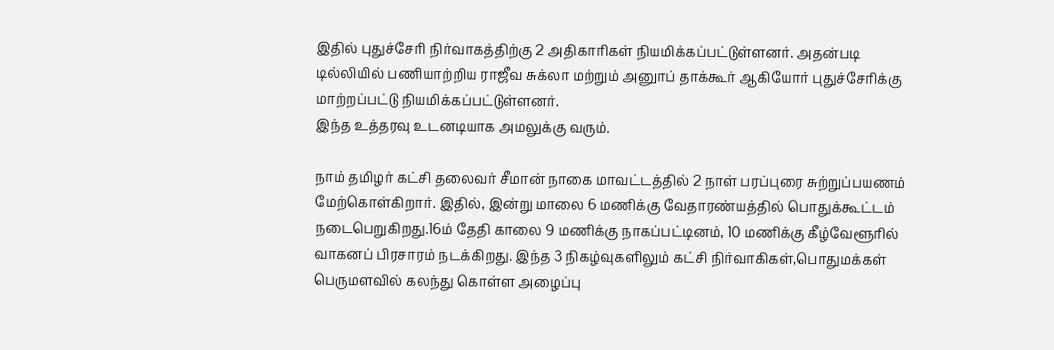இதில் புதுச்சேரி நிர்வாகத்திற்கு 2 அதிகாரிகள் நியமிக்கப்பட்டுள்ளனர். அதன்படி டில்லியில் பணியாற்றிய ராஜீவ சுக்லா மற்றும் அனுாப் தாக்கூர் ஆகியோர் புதுச்சேரிக்கு மாற்றப்பட்டு நியமிக்கப்பட்டுள்ளனர்.
இந்த உத்தரவு உடனடியாக அமலுக்கு வரும்.

நாம் தமிழர் கட்சி தலைவர் சீமான் நாகை மாவட்டத்தில் 2 நாள் பரப்புரை சுற்றுப்பயணம் மேற்கொள்கிறார். இதில், இன்று மாலை 6 மணிக்கு வேதாரண்யத்தில் பொதுக்கூட்டம் நடைபெறுகிறது.16ம் தேதி காலை 9 மணிக்கு நாகப்பட்டினம், 10 மணிக்கு கீழ்வேளூரில் வாகனப் பிரசாரம் நடக்கிறது. இந்த 3 நிகழ்வுகளிலும் கட்சி நிர்வாகிகள்,பொதுமக்கள் பெருமளவில் கலந்து கொள்ள அழைப்பு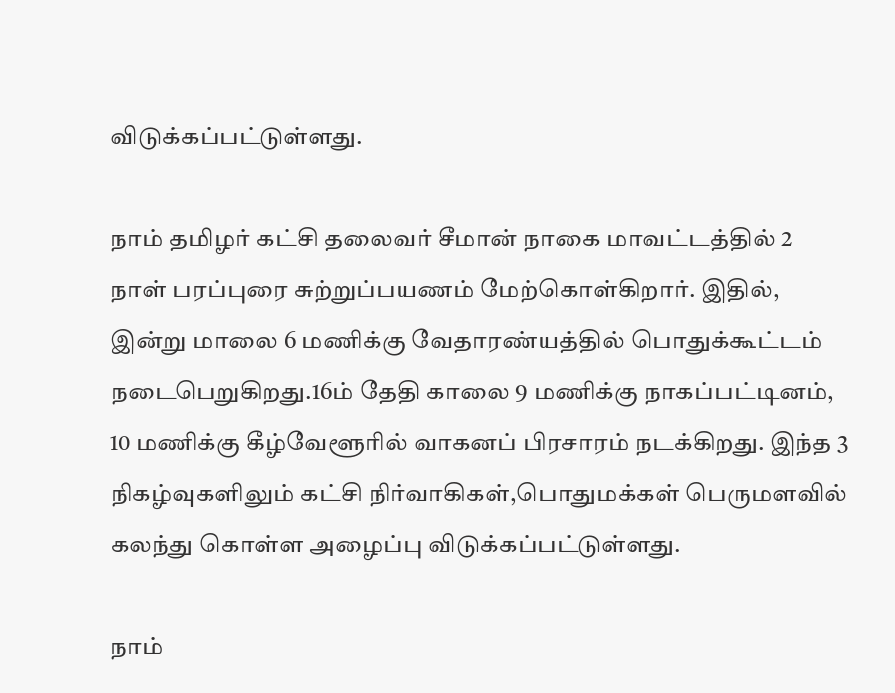விடுக்கப்பட்டுள்ளது.

நாம் தமிழர் கட்சி தலைவர் சீமான் நாகை மாவட்டத்தில் 2 நாள் பரப்புரை சுற்றுப்பயணம் மேற்கொள்கிறார். இதில், இன்று மாலை 6 மணிக்கு வேதாரண்யத்தில் பொதுக்கூட்டம் நடைபெறுகிறது.16ம் தேதி காலை 9 மணிக்கு நாகப்பட்டினம், 10 மணிக்கு கீழ்வேளூரில் வாகனப் பிரசாரம் நடக்கிறது. இந்த 3 நிகழ்வுகளிலும் கட்சி நிர்வாகிகள்,பொதுமக்கள் பெருமளவில் கலந்து கொள்ள அழைப்பு விடுக்கப்பட்டுள்ளது.

நாம்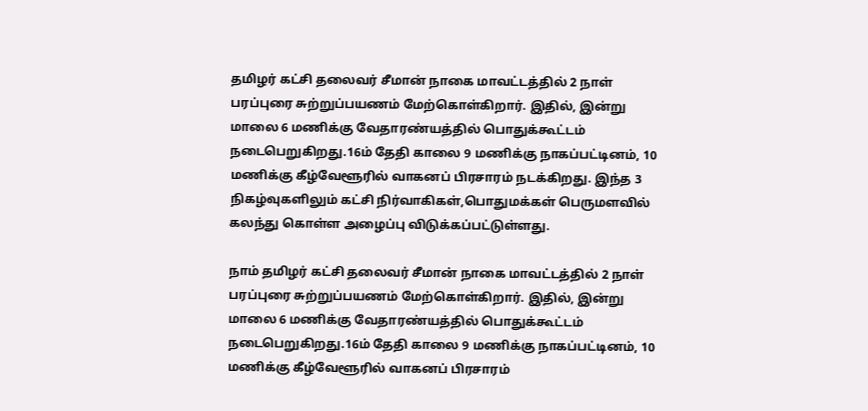தமிழர் கட்சி தலைவர் சீமான் நாகை மாவட்டத்தில் 2 நாள் பரப்புரை சுற்றுப்பயணம் மேற்கொள்கிறார். இதில், இன்று மாலை 6 மணிக்கு வேதாரண்யத்தில் பொதுக்கூட்டம் நடைபெறுகிறது.16ம் தேதி காலை 9 மணிக்கு நாகப்பட்டினம், 10 மணிக்கு கீழ்வேளூரில் வாகனப் பிரசாரம் நடக்கிறது. இந்த 3 நிகழ்வுகளிலும் கட்சி நிர்வாகிகள்,பொதுமக்கள் பெருமளவில் கலந்து கொள்ள அழைப்பு விடுக்கப்பட்டுள்ளது.

நாம் தமிழர் கட்சி தலைவர் சீமான் நாகை மாவட்டத்தில் 2 நாள் பரப்புரை சுற்றுப்பயணம் மேற்கொள்கிறார். இதில், இன்று மாலை 6 மணிக்கு வேதாரண்யத்தில் பொதுக்கூட்டம் நடைபெறுகிறது.16ம் தேதி காலை 9 மணிக்கு நாகப்பட்டினம், 10 மணிக்கு கீழ்வேளூரில் வாகனப் பிரசாரம்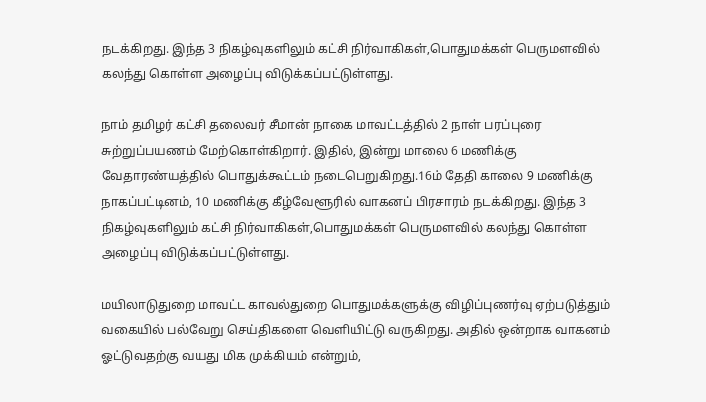நடக்கிறது. இந்த 3 நிகழ்வுகளிலும் கட்சி நிர்வாகிகள்,பொதுமக்கள் பெருமளவில் கலந்து கொள்ள அழைப்பு விடுக்கப்பட்டுள்ளது.

நாம் தமிழர் கட்சி தலைவர் சீமான் நாகை மாவட்டத்தில் 2 நாள் பரப்புரை சுற்றுப்பயணம் மேற்கொள்கிறார். இதில், இன்று மாலை 6 மணிக்கு வேதாரண்யத்தில் பொதுக்கூட்டம் நடைபெறுகிறது.16ம் தேதி காலை 9 மணிக்கு நாகப்பட்டினம், 10 மணிக்கு கீழ்வேளூரில் வாகனப் பிரசாரம் நடக்கிறது. இந்த 3 நிகழ்வுகளிலும் கட்சி நிர்வாகிகள்,பொதுமக்கள் பெருமளவில் கலந்து கொள்ள அழைப்பு விடுக்கப்பட்டுள்ளது.

மயிலாடுதுறை மாவட்ட காவல்துறை பொதுமக்களுக்கு விழிப்புணர்வு ஏற்படுத்தும் வகையில் பல்வேறு செய்திகளை வெளியிட்டு வருகிறது. அதில் ஒன்றாக வாகனம் ஓட்டுவதற்கு வயது மிக முக்கியம் என்றும்,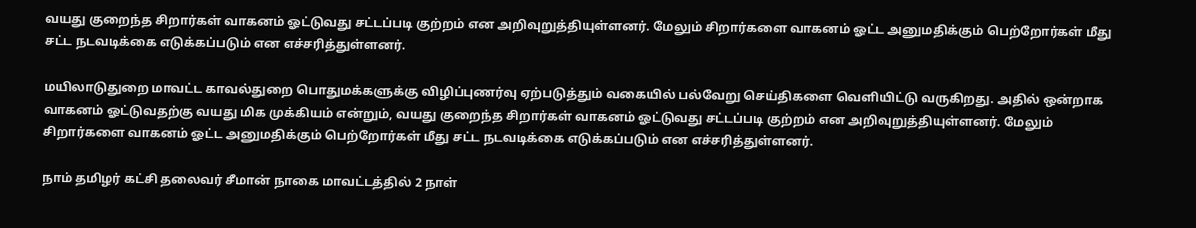வயது குறைந்த சிறார்கள் வாகனம் ஓட்டுவது சட்டப்படி குற்றம் என அறிவுறுத்தியுள்ளனர். மேலும் சிறார்களை வாகனம் ஓட்ட அனுமதிக்கும் பெற்றோர்கள் மீது சட்ட நடவடிக்கை எடுக்கப்படும் என எச்சரித்துள்ளனர்.

மயிலாடுதுறை மாவட்ட காவல்துறை பொதுமக்களுக்கு விழிப்புணர்வு ஏற்படுத்தும் வகையில் பல்வேறு செய்திகளை வெளியிட்டு வருகிறது. அதில் ஒன்றாக வாகனம் ஓட்டுவதற்கு வயது மிக முக்கியம் என்றும், வயது குறைந்த சிறார்கள் வாகனம் ஓட்டுவது சட்டப்படி குற்றம் என அறிவுறுத்தியுள்ளனர். மேலும் சிறார்களை வாகனம் ஓட்ட அனுமதிக்கும் பெற்றோர்கள் மீது சட்ட நடவடிக்கை எடுக்கப்படும் என எச்சரித்துள்ளனர்.

நாம் தமிழர் கட்சி தலைவர் சீமான் நாகை மாவட்டத்தில் 2 நாள்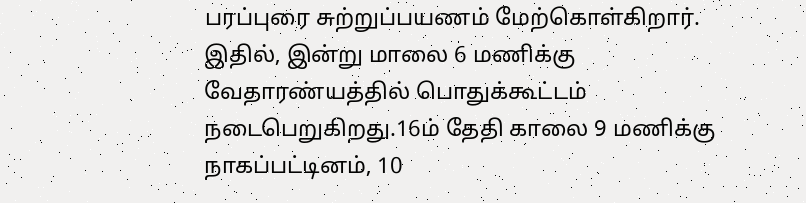பரப்புரை சுற்றுப்பயணம் மேற்கொள்கிறார். இதில், இன்று மாலை 6 மணிக்கு வேதாரண்யத்தில் பொதுக்கூட்டம் நடைபெறுகிறது.16ம் தேதி காலை 9 மணிக்கு நாகப்பட்டினம், 10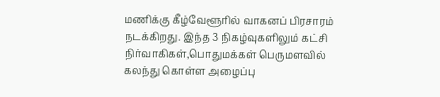மணிக்கு கீழ்வேளூரில் வாகனப் பிரசாரம் நடக்கிறது. இந்த 3 நிகழ்வுகளிலும் கட்சி நிர்வாகிகள்,பொதுமக்கள் பெருமளவில் கலந்து கொள்ள அழைப்பு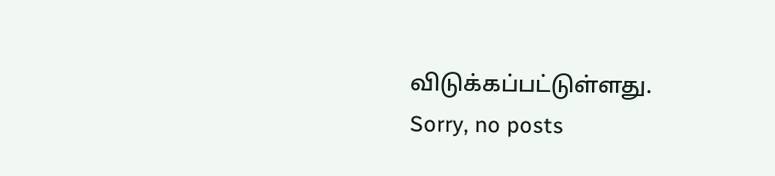விடுக்கப்பட்டுள்ளது.
Sorry, no posts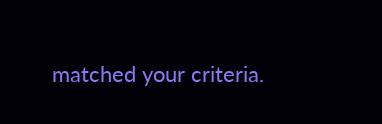matched your criteria.